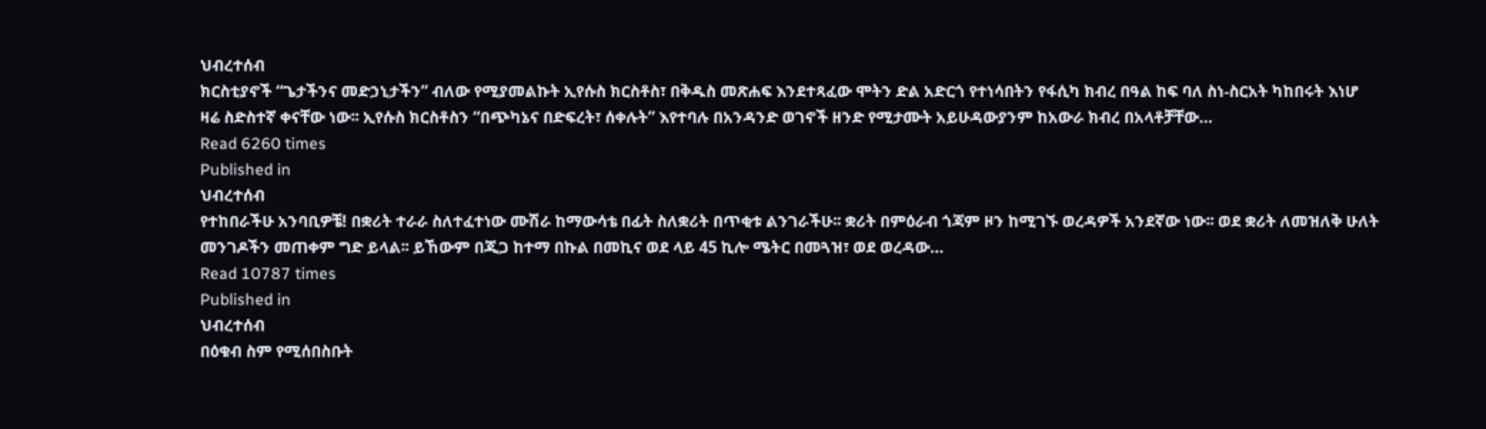ህብረተሰብ
ክርስቲያኖች “ጌታችንና መድኃኒታችን” ብለው የሚያመልኩት ኢየሱስ ክርስቶስ፣ በቅዱስ መጽሐፍ እንደተጻፈው ሞትን ድል አድርጎ የተነሳበትን የፋሲካ ክብረ በዓል ከፍ ባለ ስነ-ስርአት ካከበሩት እነሆ ዛሬ ስድስተኛ ቀናቸው ነው፡፡ ኢየሱስ ክርስቶስን “በጭካኔና በድፍረት፣ ሰቀሉት” እየተባሉ በአንዳንድ ወገኖች ዘንድ የሚታሙት አይሁዳውያንም ከአውራ ክብረ በአላቶቻቸው…
Read 6260 times
Published in
ህብረተሰብ
የተከበራችሁ አንባቢዎቼ! በቋሪት ተራራ ስለተፈተነው ሙሽራ ከማውሳቴ በፊት ስለቋሪት በጥቂቱ ልንገራችሁ፡፡ ቋሪት በምዕራብ ጎጃም ዞን ከሚገኙ ወረዳዎች አንደኛው ነው፡፡ ወደ ቋሪት ለመዝለቅ ሁለት መንገዶችን መጠቀም ግድ ይላል፡፡ ይኸውም በጂጋ ከተማ በኩል በመኪና ወደ ላይ 45 ኪሎ ሜትር በመጓዝ፣ ወደ ወረዳው…
Read 10787 times
Published in
ህብረተሰብ
በዕቁብ ስም የሚሰበስቡት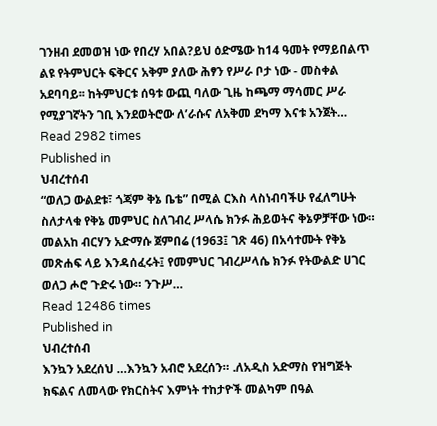ገንዘብ ደመወዝ ነው የበረሃ አበል?ይህ ዕድሜው ከ14 ዓመት የማይበልጥ ልዩ የትምህርት ፍቅርና አቅም ያለው ሕፃን የሥራ ቦታ ነው - መስቀል አደባባይ፡፡ ከትምህርቱ ሰዓቱ ውጪ ባለው ጊዜ ከጫማ ማሳመር ሥራ የሚያገኛትን ገቢ እንደወትሮው ለ’ራሱና ለአቅመ ደካማ እናቱ አንጀት…
Read 2982 times
Published in
ህብረተሰብ
“ወለጋ ውልደቱ፣ ጎጃም ቅኔ ቤቴ” በሚል ርእስ ላስነብባችሁ የፈለግሁት ስለታላቁ የቅኔ መምህር ስለገብረ ሥላሴ ክንፉ ሕይወትና ቅኔዎቻቸው ነው። መልአከ ብርሃን አድማሱ ጀምበሬ (1963፤ ገጽ 46) በአሳተሙት የቅኔ መጽሐፍ ላይ እንዳሰፈሩት፤ የመምህር ገብረሥላሴ ክንፉ የትውልድ ሀገር ወለጋ ሖሮ ጉድሩ ነው። ንጉሥ…
Read 12486 times
Published in
ህብረተሰብ
እንኳን አደረሰህ …እንኳን አብሮ አደረሰን። .ለአዲስ አድማስ የዝግጅት ክፍልና ለመላው የክርስትና እምነት ተከታዮች መልካም በዓል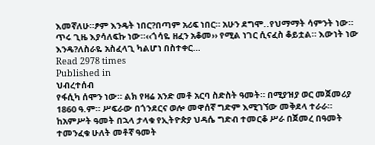እመኛለሁ።ፆም እንዴት ነበር?በጣም አሪፍ ነበር። አሁን ደግሞ..የህማማት ሳምንት ነው። ጥሩ ጊዜ እያሳለፍኩ ነው።‹‹ጎሳዬ ዘፈን አቆመ›› የሚል ነገር ሲናፈስ ቆይቷል። እውነት ነው እንዴ?ለስራዬ አስፈላጊ ካልሆነ በስተቀር…
Read 2978 times
Published in
ህብረተሰብ
የፋሲካ ሰሞን ነው። ልክ የዛሬ አንድ መቶ አርባ ስድስት ዓመት። በሚያዝያ ወር መጀመሪያ 1860 ዓ.ም። ሥፍራው በጎንደርና ወሎ መዋሰኛ ግድም እሚገኘው መቅደላ ተራራ። ከአምሥት ዓመት በኋላ ታላቁ የኢትዮጵያ ህዳሴ ግድብ ተመርቆ ሥራ በጀመረ በዓመት ተመንፈቁ ሁለት መቶኛ ዓመት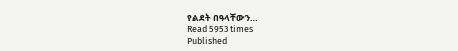የልደት በዓላቸውን…
Read 5953 times
Published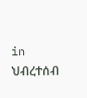in
ህብረተሰብ